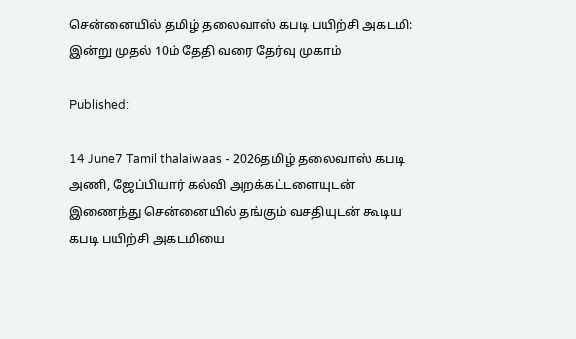சென்னையில் தமிழ் தலைவாஸ் கபடி பயிற்சி அகடமி: இன்று முதல் 10ம் தேதி வரை தேர்வு முகாம்

Published:

14 June7 Tamil thalaiwaas - 2026தமிழ் தலைவாஸ் கபடி அணி, ஜேப்பியார் கல்வி அறக்கட்டளையுடன் இணைந்து சென்னையில் தங்கும் வசதியுடன் கூடிய கபடி பயிற்சி அகடமியை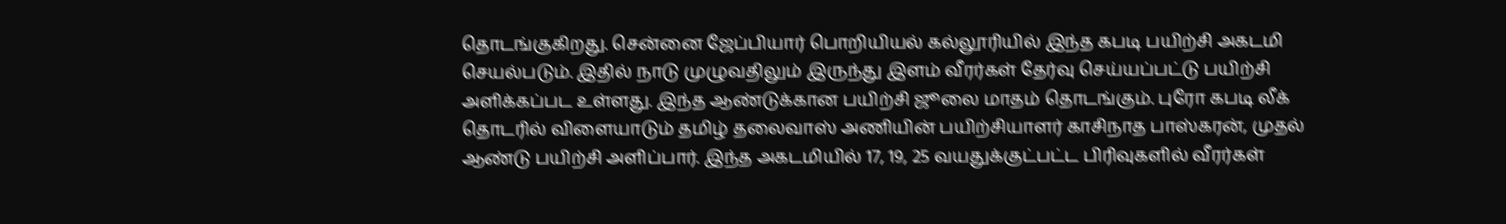தொடங்குகிறது. சென்னை ஜேப்பியார் பொறியியல் கல்லூரியில் இந்த கபடி பயிற்சி அகடமி செயல்படும். இதில் நாடு முழுவதிலும் இருந்து இளம் வீரர்கள் தேர்வு செய்யப்பட்டு பயிற்சி அளிக்கப்பட உள்ளது. இந்த ஆண்டுக்கான பயிற்சி ஜூலை மாதம் தொடங்கும். புரோ கபடி லீக் தொடரில் விளையாடும் தமிழ் தலைவாஸ் அணியின் பயிற்சியாளர் காசிநாத பாஸ்கரன், முதல் ஆண்டு பயிற்சி அளிப்பார். இந்த அகடமியில் 17, 19, 25 வயதுக்குட்பட்ட பிரிவுகளில் வீரர்கள்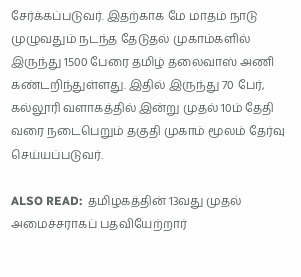சேர்க்கப்படுவர். இதற்காக மே மாதம் நாடு முழுவதும் நடந்த தேடுதல் முகாம்களில் இருந்து 1500 பேரை தமிழ் தலைவாஸ் அணி கண்டறிந்துள்ளது. இதில் இருந்து 70 பேர், கல்லூரி வளாகத்தில் இன்று முதல் 10ம் தேதி வரை நடைபெறும் தகுதி முகாம் மூலம் தேர்வு செய்யப்படுவர்.

ALSO READ:  தமிழகத்தின் 13வது முதல் அமைச்சராகப் பதவியேற்றார்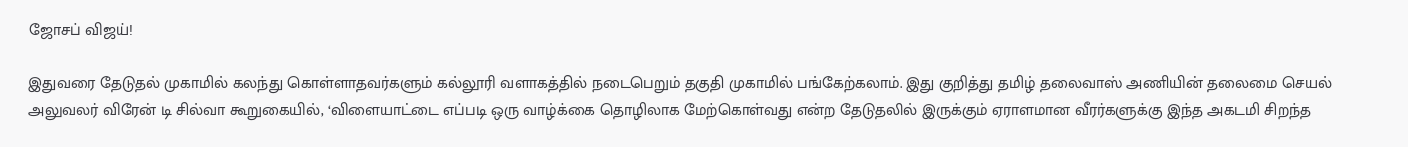ஜோசப் விஜய்!

இதுவரை தேடுதல் முகாமில் கலந்து கொள்ளாதவர்களும் கல்லூரி வளாகத்தில் நடைபெறும் தகுதி முகாமில் பங்கேற்கலாம். இது குறித்து தமிழ் தலைவாஸ் அணியின் தலைமை செயல் அலுவலர் விரேன் டி சில்வா கூறுகையில், ‘விளையாட்டை எப்படி ஒரு வாழ்க்கை தொழிலாக மேற்கொள்வது என்ற தேடுதலில் இருக்கும் ஏராளமான வீரர்களுக்கு இந்த அகடமி சிறந்த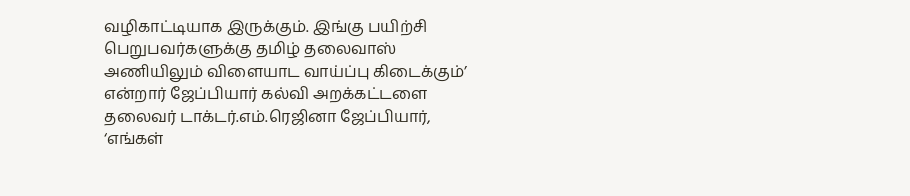வழிகாட்டியாக இருக்கும். இங்கு பயிற்சி பெறுபவர்களுக்கு தமிழ் தலைவாஸ் அணியிலும் விளையாட வாய்ப்பு கிடைக்கும்’ என்றார் ஜேப்பியார் கல்வி அறக்கட்டளை தலைவர் டாக்டர்.எம்.ரெஜினா ஜேப்பியார், ‘எங்கள்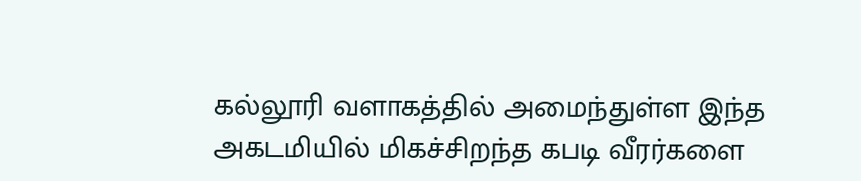கல்லூரி வளாகத்தில் அமைந்துள்ள இந்த அகடமியில் மிகச்சிறந்த கபடி வீரர்களை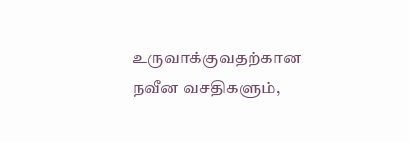உருவாக்குவதற்கான நவீன வசதிகளும்,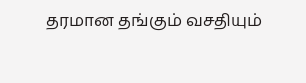தரமான தங்கும் வசதியும்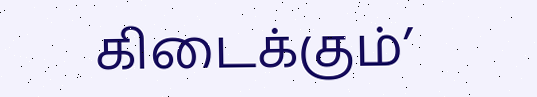கிடைக்கும்’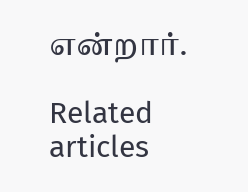என்றார்.

Related articles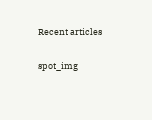Recent articles

spot_img